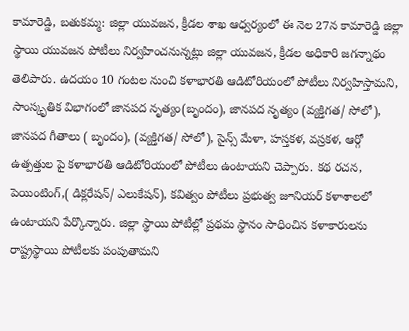కామారెడ్డి, బతుకమ్మ: జిల్లా యువజన, క్రీడల శాఖ ఆధ్వర్యంలో ఈ నెల 27న కామారెడ్డి జిల్లా స్థాయి యువజన పోటీలు నిర్వహించనున్నట్లు జిల్లా యువజన, క్రీడల అధికారి జగన్నాథం తెలిపారు. ఉదయం 10 గంటల నుంచి కళాభారతి ఆడిటోరియంలో పోటీలు నిర్వహిస్తామని, సాంస్కృతిక విభాగంలో జానపద నృత్యం(బృందం), జానపద నృత్యం (వ్యక్తిగత/ సోలో), జానపద గీతాలు ( బృందం), (వ్యక్తిగత/ సోలో), సైన్స్ మేళా, హస్తకళ, వస్రకళ, ఆర్గో ఉత్పత్తుల పై కళాభారతి ఆడిటోరియంలో పోటీలు ఉంటాయని చెప్పారు. కథ రచన, పెయింటింగ్,( డిక్లరేషన్/ ఎలుకేషన్), కవిత్వం పోటీలు ప్రభుత్వ జూనియర్ కళాశాలలో ఉంటాయని పేర్కొన్నారు. జిల్లా స్థాయి పోటీల్లో ప్రథమ స్థానం సాధించిన కళాకారులను రాష్ట్రస్థాయి పోటీలకు పంపుతామని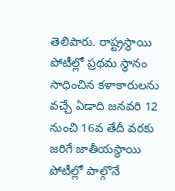తెలిపారు. రాష్ట్రస్థాయి పోటీల్లో ప్రథమ స్థానం సాధించిన కళాకారులను వచ్చే ఏడాది జనవరి 12 నుంచి 16వ తేదీ వరకు జరిగే జాతీయస్థాయి పోటీల్లో పాల్గొనే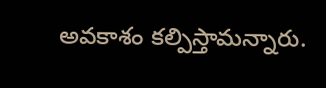అవకాశం కల్పిస్తామన్నారు.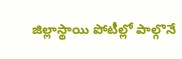జిల్లాస్థాయి పోటీల్లో పాల్గొనే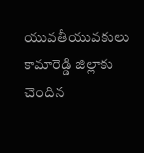యువతీయువకులు కామారెడ్డి జిల్లాకు చెందిన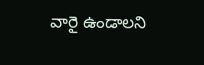వారై ఉండాలని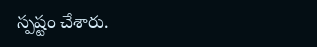స్పష్టం చేశారు.